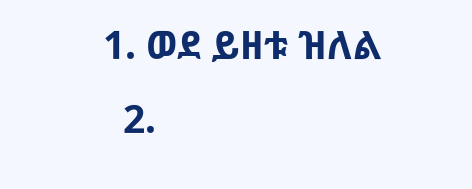1. ወደ ይዘቱ ዝለል
  2.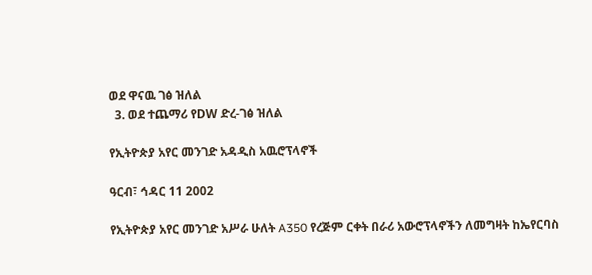ወደ ዋናዉ ገፅ ዝለል
  3. ወደ ተጨማሪ የDW ድረ-ገፅ ዝለል

የኢትዮጵያ አየር መንገድ አዳዲስ አዉሮፕላኖች

ዓርብ፣ ኅዳር 11 2002

የኢትዮጵያ አየር መንገድ አሥራ ሁለት A350 የረጅም ርቀት በራሪ አውሮፕላኖችን ለመግዛት ከኤየርባስ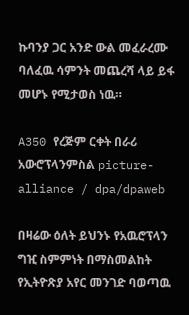ኩባንያ ጋር አንድ ውል መፈራረሙ ባለፈዉ ሳምንት መጨረሻ ላይ ይፋ መሆኑ የሚታወስ ነዉ።

A350 የረጅም ርቀት በራሪ አውሮፕላንምስል picture-alliance / dpa/dpaweb

በዛሬው ዕለት ይህንኑ የአዉሮፕላን ግዢ ስምምነት በማስመልከት የኢትዮጽያ አየር መንገድ ባወጣዉ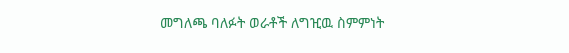መግለጫ ባለፉት ወራቶች ለግዢዉ ስምምነት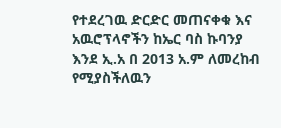የተደረገዉ ድርድር መጠናቀቁ እና አዉሮፕላኖችን ከኤር ባስ ኩባንያ እንደ ኢ.አ በ 2013 አ.ም ለመረከብ የሚያስችለዉን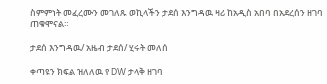ስምምነት መፈረሙን መገለጹ ወኪላችን ታደሰ እንግዳዉ ዛሪ ከአዲስ አበባ በአደረሰን ዘገባ ጠቁሞናል።

ታደሰ እንግዳዉ/ አዜብ ታደሰ/ ሂሩት መለሰ

ቀጣዩን ክፍል ዝለለዉ የ DW ታላቅ ዘገባ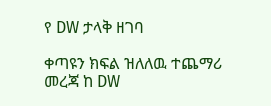የ DW ታላቅ ዘገባ

ቀጣዩን ክፍል ዝለለዉ ተጨማሪ መረጃ ከ DW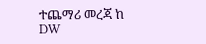ተጨማሪ መረጃ ከ DW